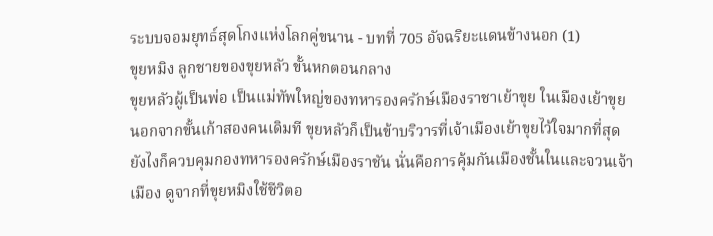ระบบจอมยุทธ์สุดโกงแห่งโลกคู่ขนาน - บทที่ 705 อัจฉริยะแดนข้างนอก (1)
ขุยหมิง ลูกชายของขุยหลัว ขั้นหกตอนกลาง
ขุยหลัวผู้เป็นพ่อ เป็นแม่ทัพใหญ่ของทหารองครักษ์เมืองราชาเย้าขุย ในเมืองเย้าขุย นอกจากขั้นเก้าสองคนเดิมที ขุยหลัวก็เป็นข้าบริวารที่เจ้าเมืองเย้าขุยไว้ใจมากที่สุด ยังไงก็ควบคุมกองทหารองครักษ์เมืองราชัน นั่นคือการคุ้มกันเมืองชั้นในและจวนเจ้าเมือง ดูจากที่ขุยหมิงใช้ชีวิตอ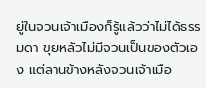ยู่ในจวนเจ้าเมืองก็รู้แล้วว่าไม่ได้ธรรมดา ขุยหลัวไม่มีจวนเป็นของตัวเอง แต่ลานข้างหลังจวนเจ้าเมือ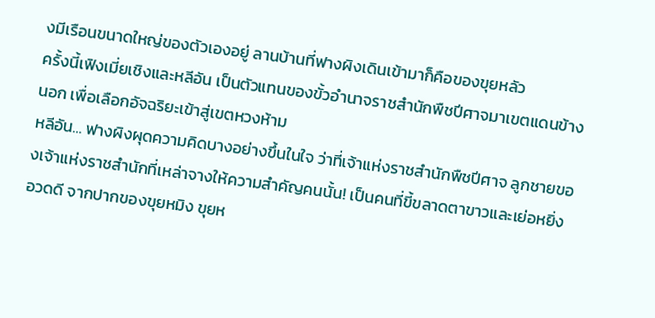งมีเรือนขนาดใหญ่ของตัวเองอยู่ ลานบ้านที่ฟางผิงเดินเข้ามาก็คือของขุยหลัว
ครั้งนี้เฟิงเมี่ยเชิงและหลีอัน เป็นตัวแทนของขั้วอำนาจราชสำนักพืชปีศาจมาเขตแดนข้างนอก เพื่อเลือกอัจฉริยะเข้าสู่เขตหวงห้าม
หลีอัน… ฟางผิงผุดความคิดบางอย่างขึ้นในใจ ว่าที่เจ้าแห่งราชสำนักพืชปีศาจ ลูกชายของเจ้าแห่งราชสำนักที่เหล่าจางให้ความสำคัญคนนั้น! เป็นคนที่ขี้ขลาดตาขาวและเย่อหยิ่งอวดดี จากปากของขุยหมิง ขุยห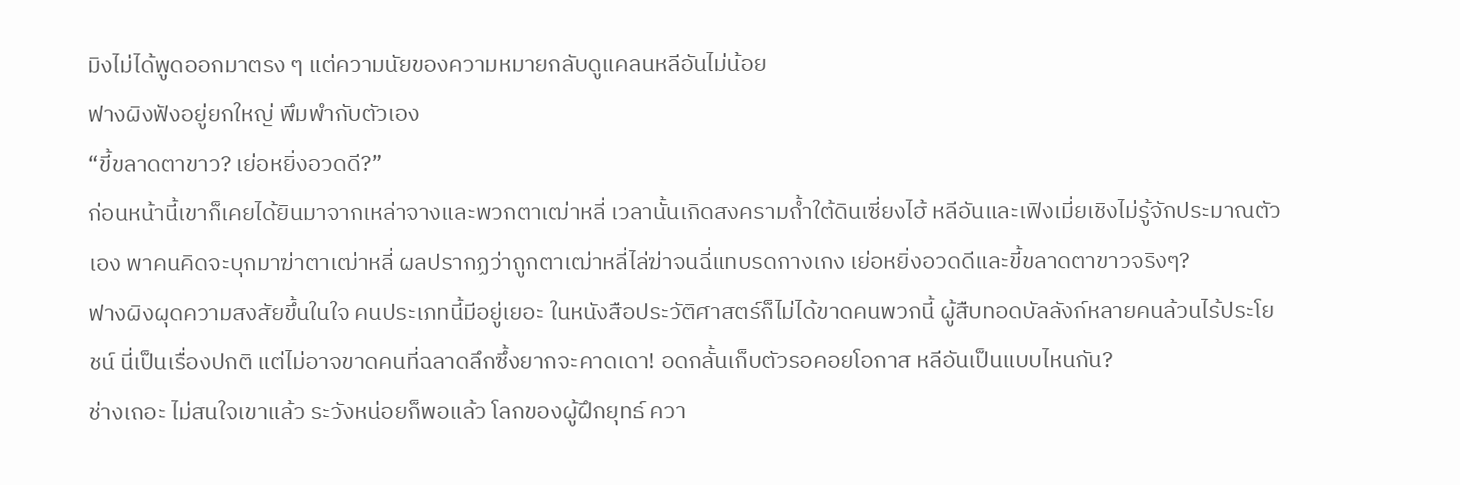มิงไม่ได้พูดออกมาตรง ๆ แต่ความนัยของความหมายกลับดูแคลนหลีอันไม่น้อย
ฟางผิงฟังอยู่ยกใหญ่ พึมพำกับตัวเอง
“ขี้ขลาดตาขาว? เย่อหยิ่งอวดดี?”
ก่อนหน้านี้เขาก็เคยได้ยินมาจากเหล่าจางและพวกตาเฒ่าหลี่ เวลานั้นเกิดสงครามถ้ำใต้ดินเซี่ยงไฮ้ หลีอันและเฟิงเมี่ยเชิงไม่รู้จักประมาณตัวเอง พาคนคิดจะบุกมาฆ่าตาเฒ่าหลี่ ผลปรากฏว่าถูกตาเฒ่าหลี่ไล่ฆ่าจนฉี่แทบรดกางเกง เย่อหยิ่งอวดดีและขี้ขลาดตาขาวจริงๆ?
ฟางผิงผุดความสงสัยขึ้นในใจ คนประเภทนี้มีอยู่เยอะ ในหนังสือประวัติศาสตร์ก็ไม่ได้ขาดคนพวกนี้ ผู้สืบทอดบัลลังก์หลายคนล้วนไร้ประโยชน์ นี่เป็นเรื่องปกติ แต่ไม่อาจขาดคนที่ฉลาดลึกซึ้งยากจะคาดเดา! อดกลั้นเก็บตัวรอคอยโอกาส หลีอันเป็นแบบไหนกัน?
ช่างเถอะ ไม่สนใจเขาแล้ว ระวังหน่อยก็พอแล้ว โลกของผู้ฝึกยุทธ์ ควา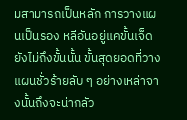มสามารถเป็นหลัก การวางแผนเป็นรอง หลีอันอยู่แคขั้นเจ็ด ยังไม่ถึงขั้นนั้น ขั้นสุดยอดที่วางแผนชั่วร้ายลับ ๆ อย่างเหล่าจางนั้นถึงจะน่ากลัว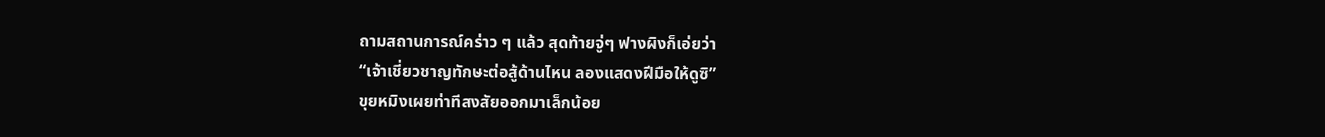ถามสถานการณ์คร่าว ๆ แล้ว สุดท้ายจู่ๆ ฟางผิงก็เอ่ยว่า
“เจ้าเชี่ยวชาญทักษะต่อสู้ด้านไหน ลองแสดงฝีมือให้ดูซิ”
ขุยหมิงเผยท่าทีสงสัยออกมาเล็กน้อย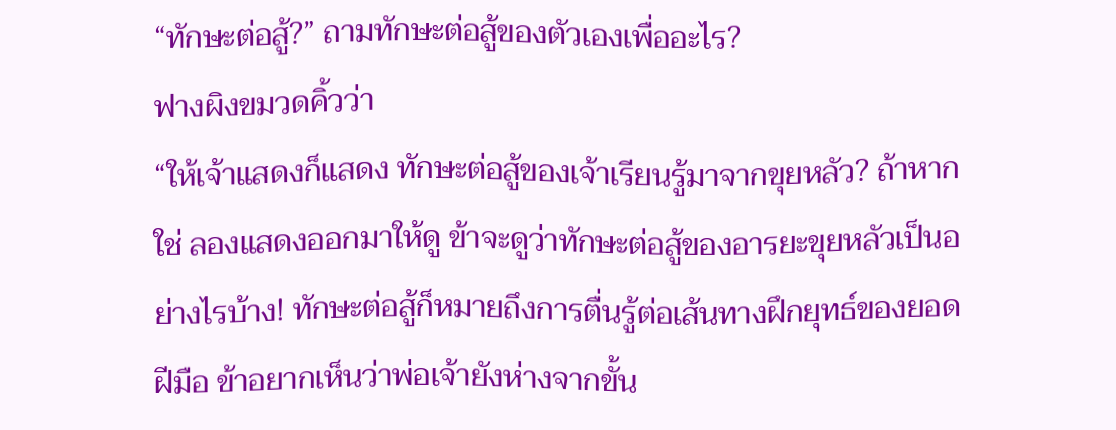“ทักษะต่อสู้?” ถามทักษะต่อสู้ของตัวเองเพื่ออะไร?
ฟางผิงขมวดคิ้วว่า
“ให้เจ้าแสดงก็แสดง ทักษะต่อสู้ของเจ้าเรียนรู้มาจากขุยหลัว? ถ้าหากใช่ ลองแสดงออกมาให้ดู ข้าจะดูว่าทักษะต่อสู้ของอารยะขุยหลัวเป็นอย่างไรบ้าง! ทักษะต่อสู้ก็หมายถึงการตื่นรู้ต่อเส้นทางฝึกยุทธ์ของยอดฝีมือ ข้าอยากเห็นว่าพ่อเจ้ายังห่างจากขั้น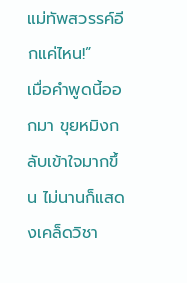แม่ทัพสวรรค์อีกแค่ไหน!”
เมื่อคำพูดนี้ออกมา ขุยหมิงกลับเข้าใจมากขึ้น ไม่นานก็แสดงเคล็ดวิชา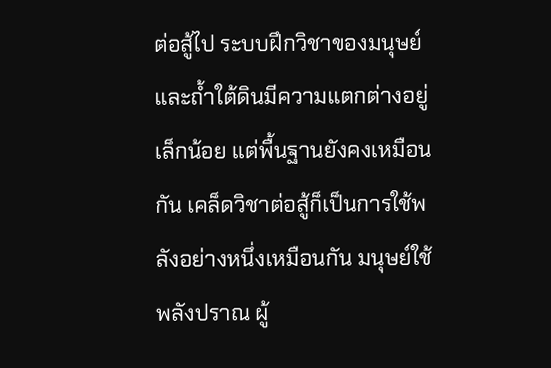ต่อสู้ไป ระบบฝึกวิชาของมนุษย์และถ้ำใต้ดินมีความแตกต่างอยู่เล็กน้อย แต่พื้นฐานยังคงเหมือนกัน เคล็ดวิชาต่อสู้ก็เป็นการใช้พลังอย่างหนึ่งเหมือนกัน มนุษย์ใช้พลังปราณ ผู้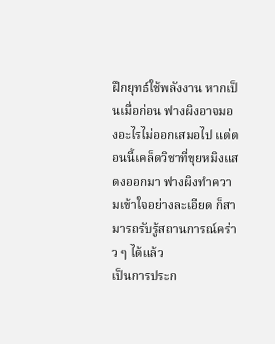ฝึกยุทธ์ใช้พลังงาน หากเป็นเมื่อก่อน ฟางผิงอาจมองอะไรไม่ออกเสมอไป แต่ตอนนี้เคล็ดวิชาที่ขุยหมิงแสดงออกมา ฟางผิงทำความเข้าใจอย่างละเอียด ก็สามารถรับรู้สถานการณ์คร่าว ๆ ได้แล้ว
เป็นการประก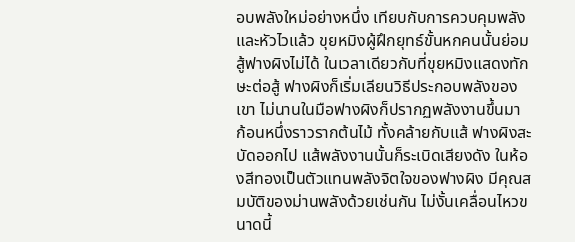อบพลังใหม่อย่างหนึ่ง เทียบกับการควบคุมพลังและหัวไวแล้ว ขุยหมิงผู้ฝึกยุทธ์ขั้นหกคนนั้นย่อมสู้ฟางผิงไม่ได้ ในเวลาเดียวกับที่ขุยหมิงแสดงทักษะต่อสู้ ฟางผิงก็เริ่มเลียนวิธีประกอบพลังของเขา ไม่นานในมือฟางผิงก็ปรากฏพลังงานขึ้นมา ก้อนหนึ่งราวรากต้นไม้ ทั้งคล้ายกับแส้ ฟางผิงสะบัดออกไป แส้พลังงานนั้นก็ระเบิดเสียงดัง ในห้องสีทองเป็นตัวแทนพลังจิตใจของฟางผิง มีคุณสมบัติของม่านพลังด้วยเช่นกัน ไม่งั้นเคลื่อนไหวขนาดนี้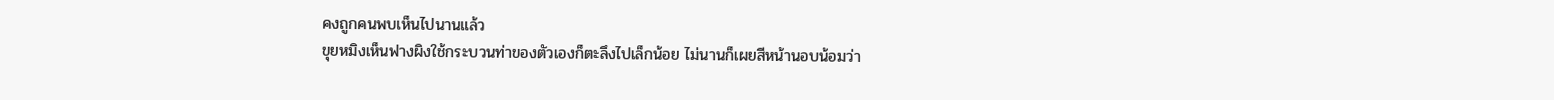คงถูกคนพบเห็นไปนานแล้ว
ขุยหมิงเห็นฟางผิงใช้กระบวนท่าของตัวเองก็ตะลึงไปเล็กน้อย ไม่นานก็เผยสีหน้านอบน้อมว่า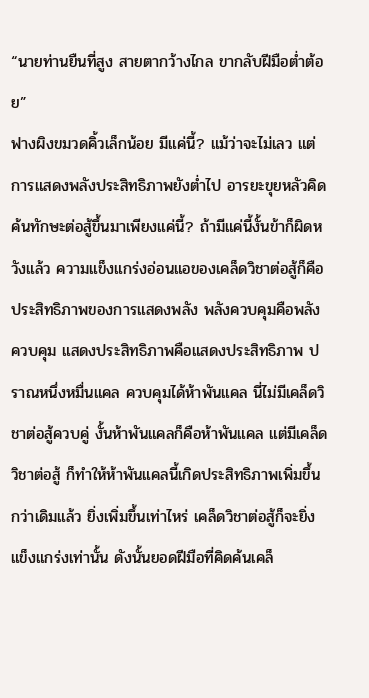“นายท่านยืนที่สูง สายตากว้างไกล ขากลับฝีมือต่ำต้อย”
ฟางผิงขมวดคิ้วเล็กน้อย มีแค่นี้? แม้ว่าจะไม่เลว แต่การแสดงพลังประสิทธิภาพยังต่ำไป อารยะขุยหลัวคิดค้นทักษะต่อสู้ขึ้นมาเพียงแค่นี้? ถ้ามีแค่นี้งั้นข้าก็ผิดหวังแล้ว ความแข็งแกร่งอ่อนแอของเคล็ดวิชาต่อสู้ก็คือประสิทธิภาพของการแสดงพลัง พลังควบคุมคือพลังควบคุม แสดงประสิทธิภาพคือแสดงประสิทธิภาพ ปราณหนึ่งหมื่นแคล ควบคุมได้ห้าพันแคล นี่ไม่มีเคล็ดวิชาต่อสู้ควบคู่ งั้นห้าพันแคลก็คือห้าพันแคล แต่มีเคล็ดวิชาต่อสู้ ก็ทำให้ห้าพันแคลนี้เกิดประสิทธิภาพเพิ่มขึ้นกว่าเดิมแล้ว ยิ่งเพิ่มขึ้นเท่าไหร่ เคล็ดวิชาต่อสู้ก็จะยิ่งแข็งแกร่งเท่านั้น ดังนั้นยอดฝีมือที่คิดค้นเคล็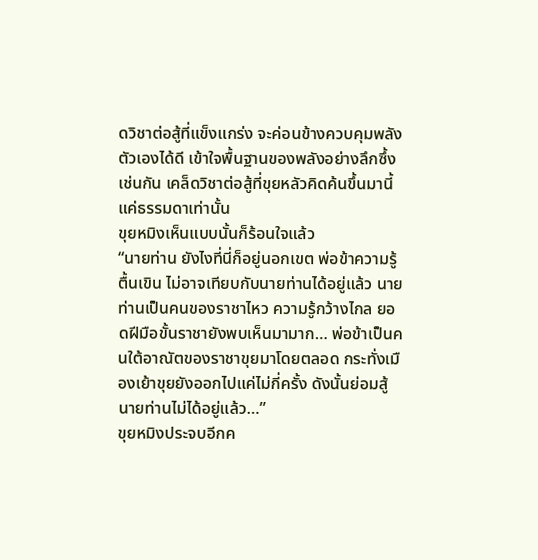ดวิชาต่อสู้ที่แข็งแกร่ง จะค่อนข้างควบคุมพลังตัวเองได้ดี เข้าใจพื้นฐานของพลังอย่างลึกซึ้งเช่นกัน เคล็ดวิชาต่อสู้ที่ขุยหลัวคิดค้นขึ้นมานี้แค่ธรรมดาเท่านั้น
ขุยหมิงเห็นแบบนั้นก็ร้อนใจแล้ว
“นายท่าน ยังไงที่นี่ก็อยู่นอกเขต พ่อข้าความรู้ตื้นเขิน ไม่อาจเทียบกับนายท่านได้อยู่แล้ว นายท่านเป็นคนของราชาไหว ความรู้กว้างไกล ยอดฝีมือขั้นราชายังพบเห็นมามาก… พ่อข้าเป็นคนใต้อาณัตของราชาขุยมาโดยตลอด กระทั่งเมืองเย้าขุยยังออกไปแค่ไม่กี่ครั้ง ดังนั้นย่อมสู้นายท่านไม่ได้อยู่แล้ว…”
ขุยหมิงประจบอีกค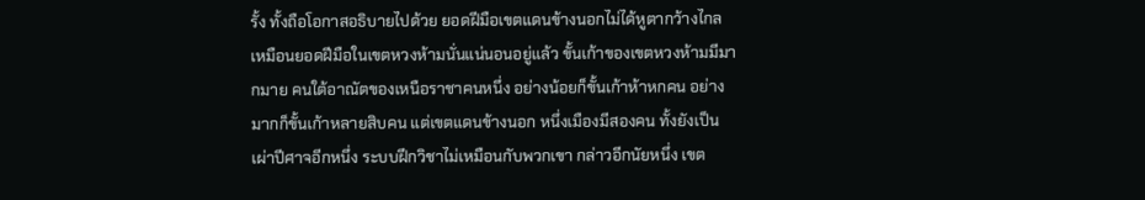รั้ง ทั้งถือโอกาสอธิบายไปด้วย ยอดฝีมือเขตแดนข้างนอกไม่ได้หูตากว้างไกล เหมือนยอดฝีมือในเขตหวงห้ามนั่นแน่นอนอยู่แล้ว ขั้นเก้าของเขตหวงห้ามมีมากมาย คนใต้อาณัตของเหนือราชาคนหนึ่ง อย่างน้อยก็ขั้นเก้าห้าหกคน อย่างมากก็ขั้นเก้าหลายสิบคน แต่เขตแดนข้างนอก หนึ่งเมืองมีสองคน ทั้งยังเป็นเผ่าปีศาจอีกหนึ่ง ระบบฝึกวิชาไม่เหมือนกับพวกเขา กล่าวอีกนัยหนึ่ง เขต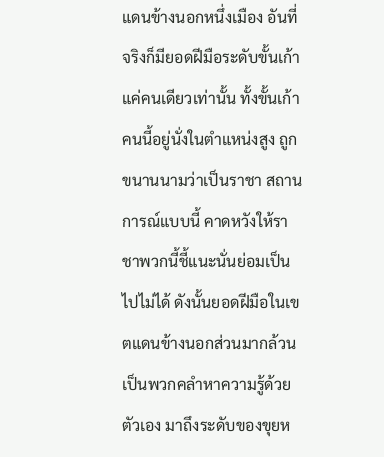แดนข้างนอกหนึ่งเมือง อันที่จริงก็มียอดฝีมือระดับขั้นเก้าแค่คนเดียวเท่านั้น ทั้งขั้นเก้าคนนี้อยู่นั่งในตำแหน่งสูง ถูกขนานนามว่าเป็นราชา สถานการณ์แบบนี้ คาดหวังให้ราชาพวกนี้ชี้แนะนั่นย่อมเป็นไปไม่ได้ ดังนั้นยอดฝีมือในเขตแดนข้างนอกส่วนมากล้วนเป็นพวกคลำหาความรู้ด้วยตัวเอง มาถึงระดับของขุยห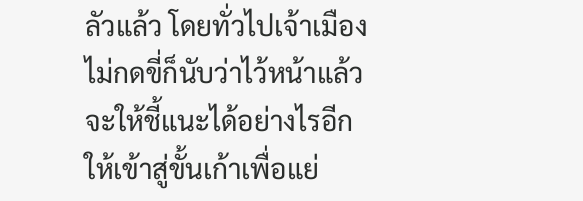ลัวแล้ว โดยทั่วไปเจ้าเมืองไม่กดขี่ก็นับว่าไว้หน้าแล้ว จะให้ชี้แนะได้อย่างไรอีก ให้เข้าสู่ขั้นเก้าเพื่อแย่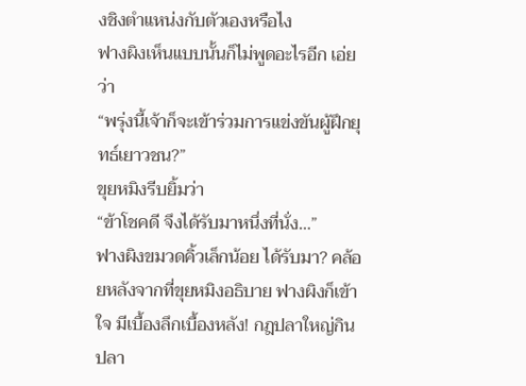งชิงตำแหน่งกับตัวเองหรือไง
ฟางผิงเห็นแบบนั้นก็ไม่พูดอะไรอีก เอ่ยว่า
“พรุ่งนี้เจ้าก็จะเข้าร่วมการแข่งขันผู้ฝึกยุทธ์เยาวชน?”
ขุยหมิงรีบยิ้มว่า
“ข้าโชคดี จึงได้รับมาหนึ่งที่นั่ง…”
ฟางผิงขมวดคิ้วเล็กน้อย ได้รับมา? คล้อยหลังจากที่ขุยหมิงอธิบาย ฟางผิงก็เข้าใจ มีเบื้องลึกเบื้องหลัง! กฎปลาใหญ่กินปลา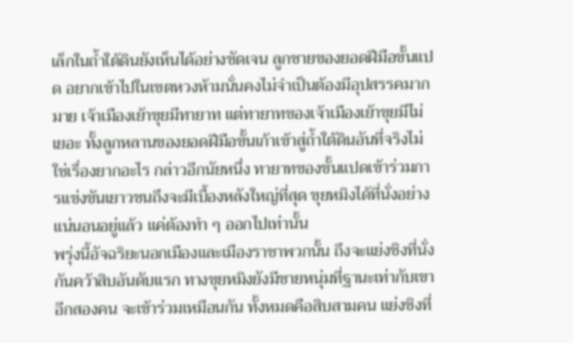เล็กในถ้ำใต้ดินยังเห็นได้อย่างชัดเจน ลูกชายของยอดฝีมือขั้นแปด อยากเข้าไปในเขตหวงห้ามนั่นคงไม่จำเป็นต้องมีอุปสรรคมากมาย เจ้าเมืองเย้าขุยมีทายาท แต่ทายาทของเจ้าเมืองเย้าขุยมีไม่เยอะ ทั้งลูกหลานของยอดฝีมือขั้นเก้าเข้าสู่ถ้ำใต้ดินอันที่จริงไม่ใช่เรื่องยากอะไร กล่าวอีกนัยหนึ่ง ทายาทของขั้นแปดเข้าร่วมการแข่งขันเยาวชนถึงจะมีเบื้องหลังใหญ่ที่สุด ขุยหมิงได้ที่นั่งอย่างแน่นอนอยู่แล้ว แค่ต้องทำ ๆ ออกไปเท่านั้น
พรุ่งนี้อัจฉริยะนอกเมืองและเมืองราชาพวกนั้น ถึงจะแย่งชิงที่นั่งกันคว้าสิบอันดับแรก ทางขุยหมิงยังมีชายหนุ่มที่ฐานะเท่ากับเขาอีกสองคน จะเข้าร่วมเหมือนกัน ทั้งหมดคือสิบสามคน แย่งชิงที่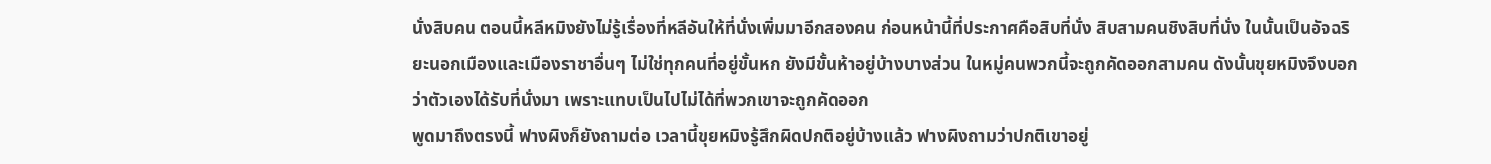นั่งสิบคน ตอนนี้หลีหมิงยังไม่รู้เรื่องที่หลีอันให้ที่นั่งเพิ่มมาอีกสองคน ก่อนหน้านี้ที่ประกาศคือสิบที่นั่ง สิบสามคนชิงสิบที่นั่ง ในนั้นเป็นอัจฉริยะนอกเมืองและเมืองราชาอื่นๆ ไม่ใช่ทุกคนที่อยู่ขั้นหก ยังมีขั้นห้าอยู่บ้างบางส่วน ในหมู่คนพวกนี้จะถูกคัดออกสามคน ดังนั้นขุยหมิงจึงบอกว่าตัวเองได้รับที่นั่งมา เพราะแทบเป็นไปไม่ได้ที่พวกเขาจะถูกคัดออก
พูดมาถึงตรงนี้ ฟางผิงก็ยังถามต่อ เวลานี้ขุยหมิงรู้สึกผิดปกติอยู่บ้างแล้ว ฟางผิงถามว่าปกติเขาอยู่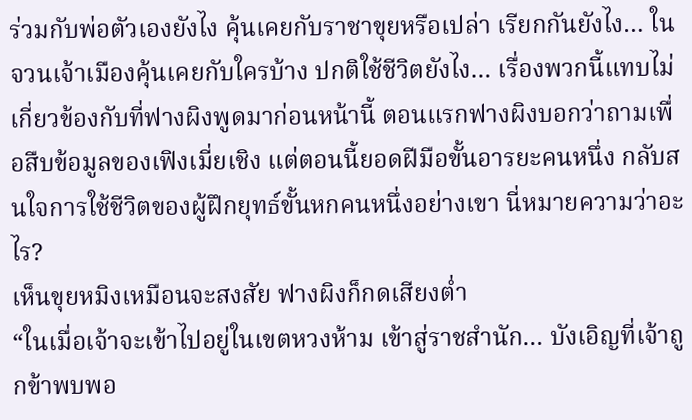ร่วมกับพ่อตัวเองยังไง คุ้นเคยกับราชาขุยหรือเปล่า เรียกกันยังไง… ในจวนเจ้าเมืองคุ้นเคยกับใครบ้าง ปกติใช้ชีวิตยังไง… เรื่องพวกนี้แทบไม่เกี่ยวข้องกับที่ฟางผิงพูดมาก่อนหน้านี้ ตอนแรกฟางผิงบอกว่าถามเพื่อสืบข้อมูลของเฟิงเมี่ยเชิง แต่ตอนนี้ยอดฝีมือขั้นอารยะคนหนึ่ง กลับสนใจการใช้ชีวิตของผู้ฝึกยุทธ์ขั้นหกคนหนึ่งอย่างเขา นี่หมายความว่าอะไร?
เห็นขุยหมิงเหมือนจะสงสัย ฟางผิงก็กดเสียงต่ำ
“ในเมื่อเจ้าจะเข้าไปอยู่ในเขตหวงห้าม เข้าสู่ราชสำนัก… บังเอิญที่เจ้าถูกข้าพบพอ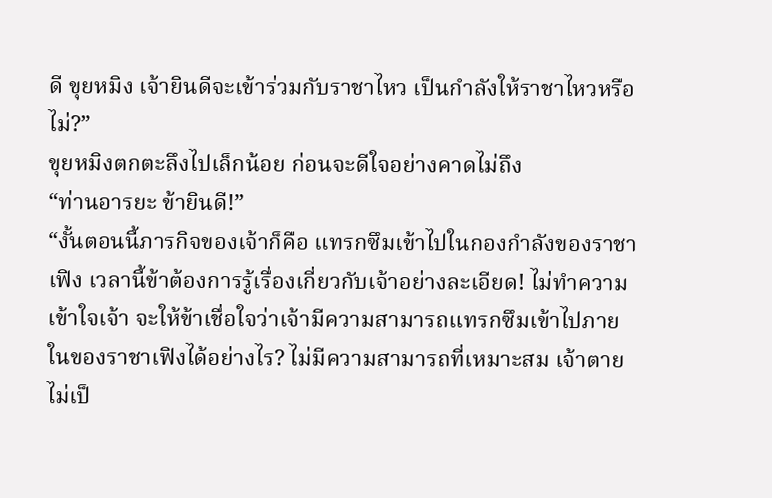ดี ขุยหมิง เจ้ายินดีจะเข้าร่วมกับราชาไหว เป็นกำลังให้ราชาไหวหรือไม่?”
ขุยหมิงตกตะลึงไปเล็กน้อย ก่อนจะดีใจอย่างคาดไม่ถึง
“ท่านอารยะ ข้ายินดี!”
“งั้นตอนนี้ภารกิจของเจ้าก็คือ แทรกซึมเข้าไปในกองกำลังของราชาเฟิง เวลานี้ข้าต้องการรู้เรื่องเกี่ยวกับเจ้าอย่างละเอียด! ไม่ทำความเข้าใจเจ้า จะให้ข้าเชื่อใจว่าเจ้ามีความสามารถแทรกซึมเข้าไปภายในของราชาเฟิงได้อย่างไร? ไม่มีความสามารถที่เหมาะสม เจ้าตายไม่เป็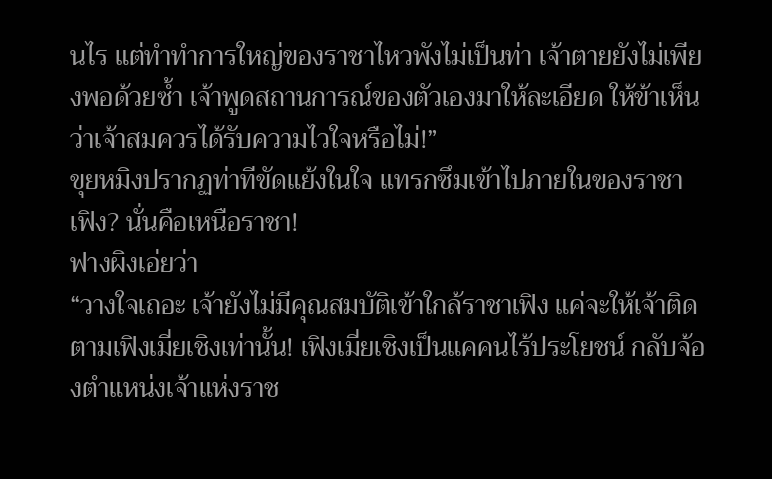นไร แต่ทำทำการใหญ่ของราชาไหวพังไม่เป็นท่า เจ้าตายยังไม่เพียงพอด้วยซ้ำ เจ้าพูดสถานการณ์ของตัวเองมาให้ละเอียด ให้ข้าเห็นว่าเจ้าสมควรได้รับความไวใจหรือไม่!”
ขุยหมิงปรากฏท่าทีขัดแย้งในใจ แทรกซึมเข้าไปภายในของราชาเฟิง? นั่นคือเหนือราชา!
ฟางผิงเอ่ยว่า
“วางใจเถอะ เจ้ายังไม่มีคุณสมบัติเข้าใกล้ราชาเฟิง แค่จะให้เจ้าติดตามเฟิงเมี่ยเชิงเท่านั้น! เฟิงเมี่ยเชิงเป็นแคคนไร้ประโยชน์ กลับจ้องตำแหน่งเจ้าแห่งราช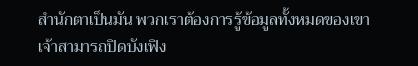สำนักตาเป็นมัน พวกเราต้องการรู้ข้อมูลทั้งหมดของเขา เจ้าสามารถปิดบังเฟิง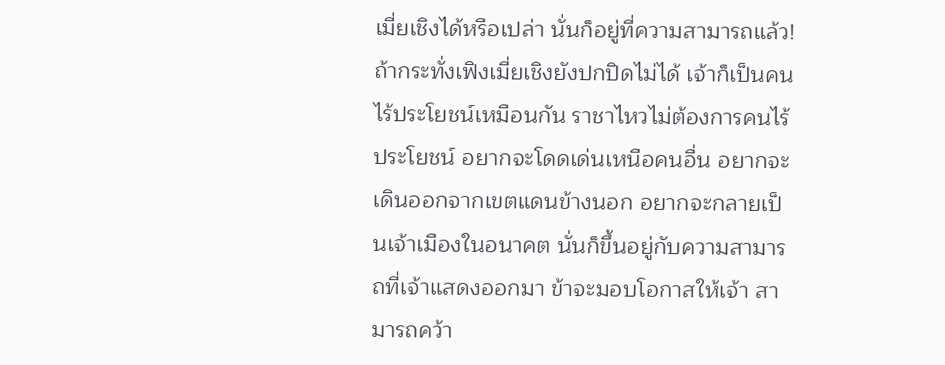เมี่ยเชิงได้หรือเปล่า นั่นก็อยู่ที่ความสามารถแล้ว! ถ้ากระทั่งเฟิงเมี่ยเชิงยังปกปิดไม่ได้ เจ้าก็เป็นคนไร้ประโยชน์เหมือนกัน ราชาไหวไม่ต้องการคนไร้ประโยชน์ อยากจะโดดเด่นเหนือคนอื่น อยากจะเดินออกจากเขตแดนข้างนอก อยากจะกลายเป็นเจ้าเมืองในอนาคต นั่นก็ขึ้นอยู่กับความสามารถที่เจ้าแสดงออกมา ข้าจะมอบโอกาสให้เจ้า สามารถคว้า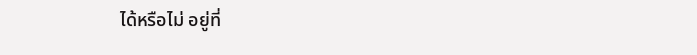ได้หรือไม่ อยู่ที่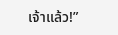เจ้าแล้ว!”